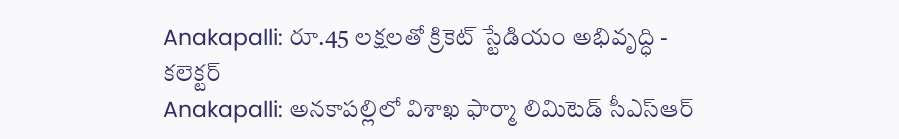Anakapalli: రూ.45 లక్షలతో క్రికెట్ స్టేడియం అభివృద్ధి - కలెక్టర్
Anakapalli: అనకాపల్లిలో విశాఖ ఫార్మా లిమిటెడ్ సీఎస్ఆర్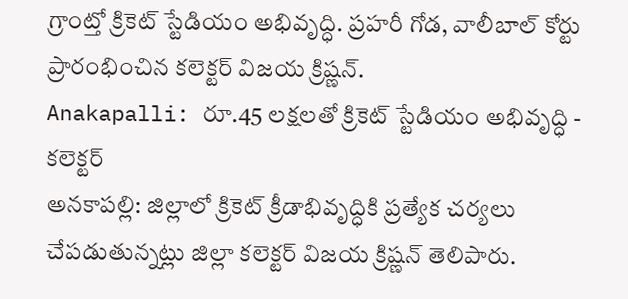గ్రాంట్తో క్రికెట్ స్టేడియం అభివృద్ధి. ప్రహరీ గోడ, వాలీబాల్ కోర్టు ప్రారంభించిన కలెక్టర్ విజయ క్రిష్ణన్.
Anakapalli: రూ.45 లక్షలతో క్రికెట్ స్టేడియం అభివృద్ధి - కలెక్టర్
అనకాపల్లి: జిల్లాలో క్రికెట్ క్రీడాభివృద్ధికి ప్రత్యేక చర్యలు చేపడుతున్నట్లు జిల్లా కలెక్టర్ విజయ క్రిష్ణన్ తెలిపారు.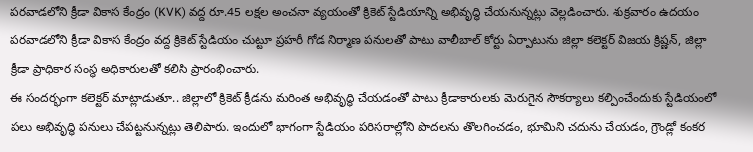పరవాడలోని క్రీడా వికాస కేంద్రం (KVK) వద్ద రూ.45 లక్షల అంచనా వ్యయంతో క్రికెట్ స్టేడియాన్ని అభివృద్ధి చేయనున్నట్లు వెల్లడించారు. శుక్రవారం ఉదయం పరవాడలోని క్రీడా వికాస కేంద్రం వద్ద క్రికెట్ స్టేడియం చుట్టూ ప్రహరీ గోడ నిర్మాణ పనులతో పాటు వాలీబాల్ కోర్టు ఏర్పాటును జిల్లా కలెక్టర్ విజయ క్రిష్ణన్, జిల్లా క్రీడా ప్రాధికార సంస్థ అధికారులతో కలిసి ప్రారంభించారు.
ఈ సందర్భంగా కలెక్టర్ మాట్లాడుతూ.. జిల్లాలో క్రికెట్ క్రీడను మరింత అభివృద్ధి చేయడంతో పాటు క్రీడాకారులకు మెరుగైన సౌకర్యాలు కల్పించేందుకు స్టేడియంలో పలు అభివృద్ధి పనులు చేపట్టనున్నట్లు తెలిపారు. ఇందులో భాగంగా స్టేడియం పరిసరాల్లోని పొదలను తొలగించడం, భూమిని చదును చేయడం, గ్రౌండ్లో కంకర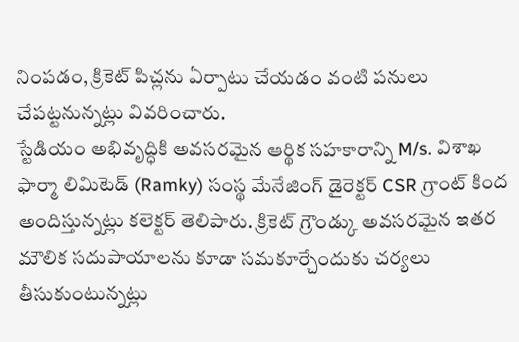నింపడం, క్రికెట్ పిచ్లను ఏర్పాటు చేయడం వంటి పనులు చేపట్టనున్నట్లు వివరించారు.
స్టేడియం అభివృద్ధికి అవసరమైన ఆర్థిక సహకారాన్ని M/s. విశాఖ ఫార్మా లిమిటెడ్ (Ramky) సంస్థ మేనేజింగ్ డైరెక్టర్ CSR గ్రాంట్ కింద అందిస్తున్నట్లు కలెక్టర్ తెలిపారు. క్రికెట్ గ్రౌండ్కు అవసరమైన ఇతర మౌలిక సదుపాయాలను కూడా సమకూర్చేందుకు చర్యలు తీసుకుంటున్నట్లు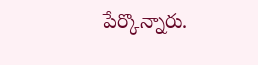పేర్కొన్నారు.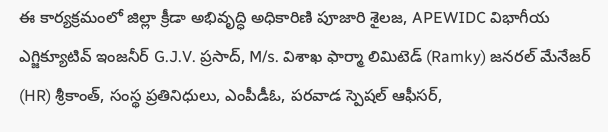ఈ కార్యక్రమంలో జిల్లా క్రీడా అభివృద్ధి అధికారిణి పూజారి శైలజ, APEWIDC విభాగీయ ఎగ్జిక్యూటివ్ ఇంజనీర్ G.J.V. ప్రసాద్, M/s. విశాఖ ఫార్మా లిమిటెడ్ (Ramky) జనరల్ మేనేజర్ (HR) శ్రీకాంత్, సంస్థ ప్రతినిధులు, ఎంపీడీఓ, పరవాడ స్పెషల్ ఆఫీసర్,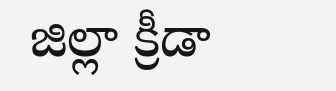జిల్లా క్రీడా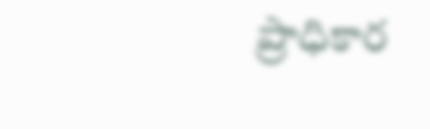ప్రాధికార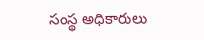సంస్థ అధికారులు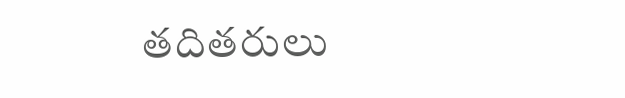తదితరులు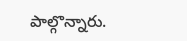పాల్గొన్నారు.